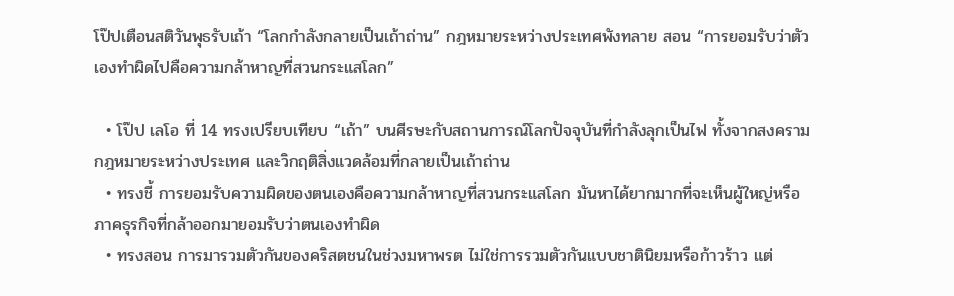โป๊ปเตือนสติวันพุธรับเถ้า “โลกกำลังกลายเป็นเถ้าถ่าน” กฎหมายระหว่างประเทศพังทลาย สอน “การยอมรับว่าตัวเองทำผิดไปคือความกล้าหาญที่สวนกระแสโลก”

  • โป๊ป เลโอ ที่ 14 ทรงเปรียบเทียบ “เถ้า” บนศีรษะกับสถานการณ์โลกปัจจุบันที่กำลังลุกเป็นไฟ ทั้งจากสงคราม กฎหมายระหว่างประเทศ และวิกฤติสิ่งแวดล้อมที่กลายเป็นเถ้าถ่าน
  • ทรงชี้ การยอมรับความผิดของตนเองคือความกล้าหาญที่สวนกระแสโลก มันหาได้ยากมากที่จะเห็นผู้ใหญ่หรือภาคธุรกิจที่กล้าออกมายอมรับว่าตนเองทำผิด
  • ทรงสอน การมารวมตัวกันของคริสตชนในช่วงมหาพรต ไม่ใช่การรวมตัวกันแบบชาตินิยมหรือก้าวร้าว แต่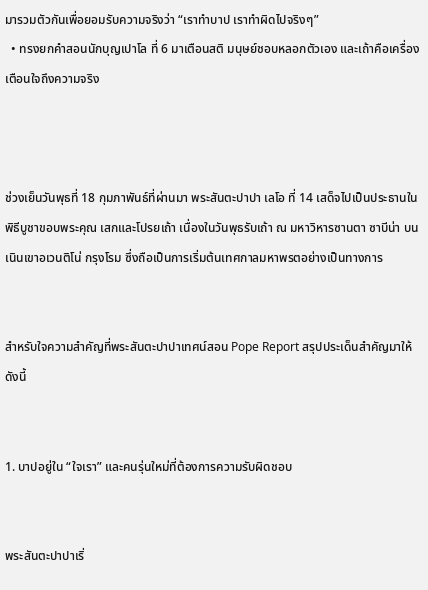มารวมตัวกันเพื่อยอมรับความจริงว่า “เราทำบาป เราทำผิดไปจริงๆ”
  • ทรงยกคำสอนนักบุญเปาโล ที่ 6 มาเตือนสติ มนุษย์ชอบหลอกตัวเอง และเถ้าคือเครื่องเตือนใจถึงความจริง



ช่วงเย็นวันพุธที่ 18 กุมภาพันธ์ที่ผ่านมา พระสันตะปาปา เลโอ ที่ 14 เสด็จไปเป็นประธานในพิธีบูชาขอบพระคุณ เสกและโปรยเถ้า เนื่องในวันพุธรับเถ้า ณ มหาวิหารซานตา ซาบีน่า บนเนินเขาอเวนติโน่ กรุงโรม ซึ่งถือเป็นการเริ่มต้นเทศกาลมหาพรตอย่างเป็นทางการ


สำหรับใจความสำคัญที่พระสันตะปาปาเทศน์สอน Pope Report สรุปประเด็นสำคัญมาให้ดังนี้


1. บาปอยู่ใน “ใจเรา” และคนรุ่นใหม่ที่ต้องการความรับผิดชอบ


พระสันตะปาปาเริ่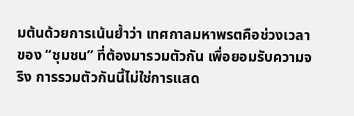มต้นด้วยการเน้นย้ำว่า เทศกาลมหาพรตคือช่วงเวลาของ “ชุมชน” ที่ต้องมารวมตัวกัน เพื่อยอมรับความจริง การรวมตัวกันนี้ไม่ใช่การแสด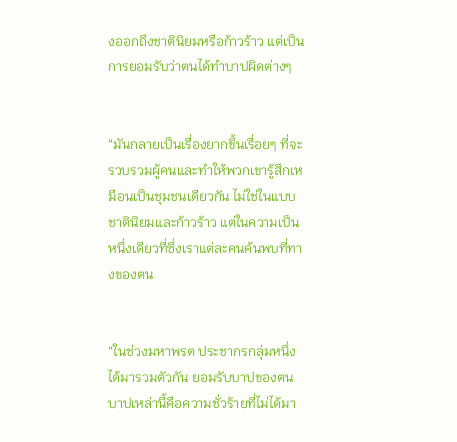งออกถึงชาตินิยมหรือก้าวร้าว แต่เป็นการยอมรับว่าตนได้ทำบาปผิดต่างๆ


“มันกลายเป็นเรื่องยากขึ้นเรื่อยๆ ที่จะรวบรวมผู้คนและทำให้พวกเขารู้สึกเหมือนเป็นชุมชนเดียวกัน ไม่ใช่ในแบบชาตินิยมและก้าวร้าว แต่ในความเป็นหนึ่งเดียวที่ซึ่งเราแต่ละคนค้นพบที่ทางของตน


“ในช่วงมหาพรต ประชากรกลุ่มหนึ่งได้มารวมตัวกัน ยอมรับบาปของตน บาปเหล่านี้คือความชั่วร้ายที่ไม่ได้มา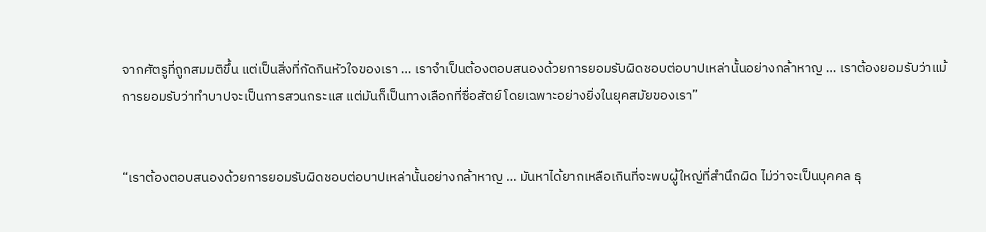จากศัตรูที่ถูกสมมติขึ้น แต่เป็นสิ่งที่กัดกินหัวใจของเรา … เราจำเป็นต้องตอบสนองด้วยการยอมรับผิดชอบต่อบาปเหล่านั้นอย่างกล้าหาญ … เราต้องยอมรับว่าแม้การยอมรับว่าทำบาปจะเป็นการสวนกระแส แต่มันก็เป็นทางเลือกที่ซื่อสัตย์ โดยเฉพาะอย่างยิ่งในยุคสมัยของเรา”


“เราต้องตอบสนองด้วยการยอมรับผิดชอบต่อบาปเหล่านั้นอย่างกล้าหาญ … มันหาได้ยากเหลือเกินที่จะพบผู้ใหญ่ที่สำนึกผิด ไม่ว่าจะเป็นบุคคล ธุ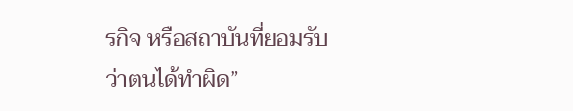รกิจ หรือสถาบันที่ยอมรับว่าตนได้ทำผิด”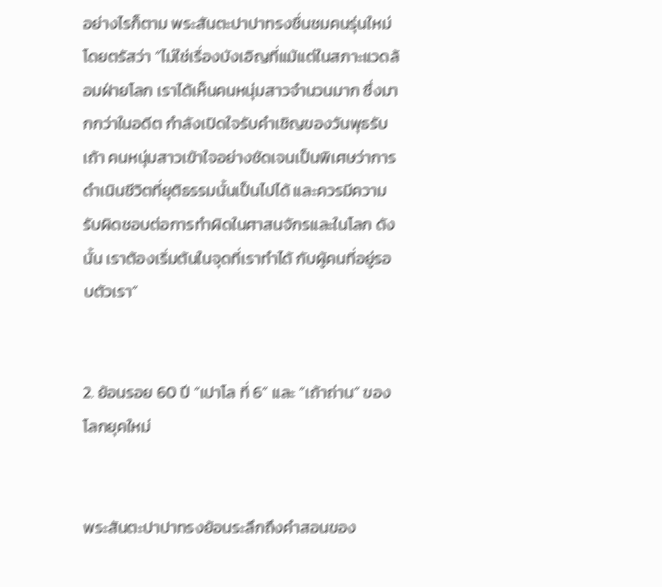อย่างไรก็ตาม พระสันตะปาปาทรงชื่นชมคนรุ่นใหม่ โดยตรัสว่า “ไม่ใช่เรื่องบังเอิญที่แม้แต่ในสภาะแวดล้อมฝ่ายโลก เราได้เห็นคนหนุ่มสาวจำนวนมาก ซึ่งมากกว่าในอดีต กำลังเปิดใจรับคำเชิญของวันพุธรับเถ้า คนหนุ่มสาวเข้าใจอย่างชัดเจนเป็นพิเศษว่าการดำเนินชีวิตที่ยุติธรรมนั้นเป็นไปได้ และควรมีความรับผิดชอบต่อการทำผิดในศาสนจักรและในโลก ดังนั้น เราต้องเริ่มต้นในจุดที่เราทำได้ กับผู้คนที่อยู่รอบตัวเรา”


2. ย้อนรอย 60 ปี “เปาโล ที่ 6” และ “เถ้าถ่าน” ของโลกยุคใหม่


พระสันตะปาปาทรงย้อนระลึกถึงคำสอนของ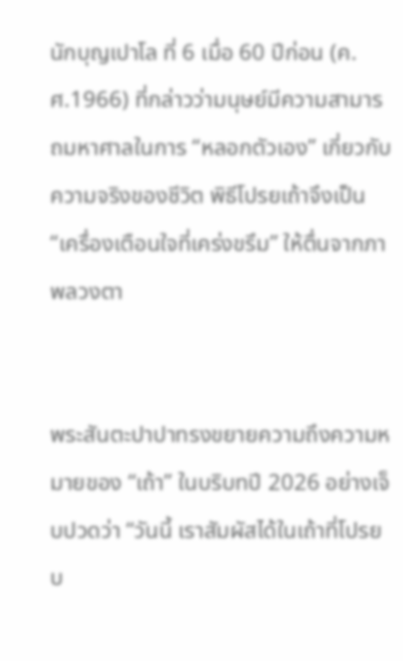นักบุญเปาโล ที่ 6 เมื่อ 60 ปีก่อน (ค.ศ.1966) ที่กล่าวว่ามนุษย์มีความสามารถมหาศาลในการ “หลอกตัวเอง” เกี่ยวกับความจริงของชีวิต พิธีโปรยเถ้าจึงเป็น “เครื่องเตือนใจที่เคร่งขรึม” ให้ตื่นจากภาพลวงตา


พระสันตะปาปาทรงขยายความถึงความหมายของ “เถ้า” ในบริบทปี 2026 อย่างเจ็บปวดว่า “วันนี้ เราสัมผัสได้ในเถ้าที่โปรยบ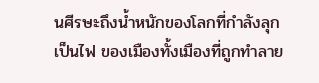นศีรษะถึงน้ำหนักของโลกที่กำลังลุกเป็นไฟ ของเมืองทั้งเมืองที่ถูกทำลาย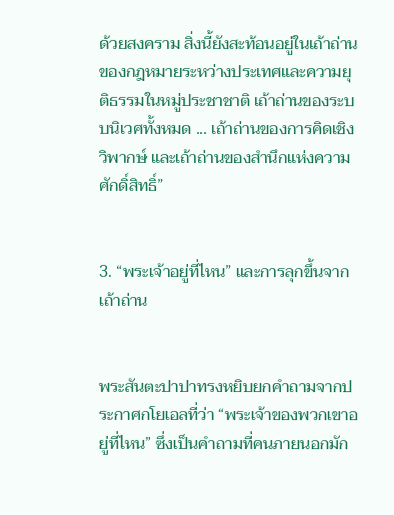ด้วยสงคราม สิ่งนี้ยังสะท้อนอยู่ในเถ้าถ่านของกฎหมายระหว่างประเทศและความยุติธรรมในหมู่ประชาชาติ เถ้าถ่านของระบบนิเวศทั้งหมด ... เถ้าถ่านของการคิดเชิงวิพากษ์ และเถ้าถ่านของสำนึกแห่งความศักดิ์สิทธิ์”


3. “พระเจ้าอยู่ที่ไหน” และการลุกขึ้นจากเถ้าถ่าน


พระสันตะปาปาทรงหยิบยกคำถามจากประกาศกโยเอลที่ว่า “พระเจ้าของพวกเขาอยู่ที่ไหน” ซึ่งเป็นคำถามที่คนภายนอกมัก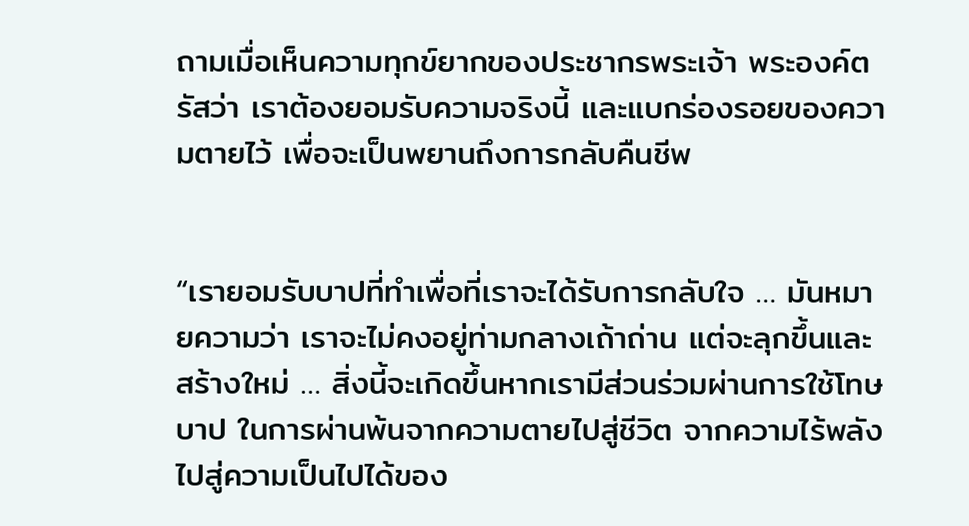ถามเมื่อเห็นความทุกข์ยากของประชากรพระเจ้า พระองค์ตรัสว่า เราต้องยอมรับความจริงนี้ และแบกร่องรอยของความตายไว้ เพื่อจะเป็นพยานถึงการกลับคืนชีพ


“เรายอมรับบาปที่ทำเพื่อที่เราจะได้รับการกลับใจ … มันหมายความว่า เราจะไม่คงอยู่ท่ามกลางเถ้าถ่าน แต่จะลุกขึ้นและสร้างใหม่ … สิ่งนี้จะเกิดขึ้นหากเรามีส่วนร่วมผ่านการใช้โทษบาป ในการผ่านพ้นจากความตายไปสู่ชีวิต จากความไร้พลังไปสู่ความเป็นไปได้ของ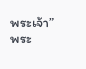พระเจ้า” พระ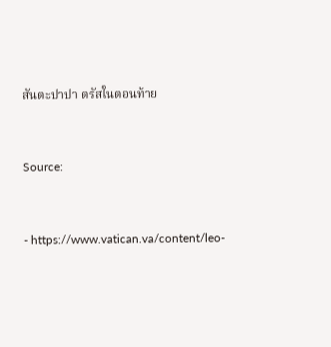สันตะปาปา ตรัสในตอนท้าย


Source:


- https://www.vatican.va/content/leo-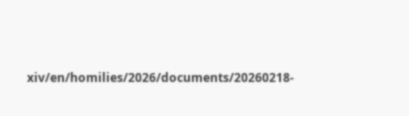xiv/en/homilies/2026/documents/20260218-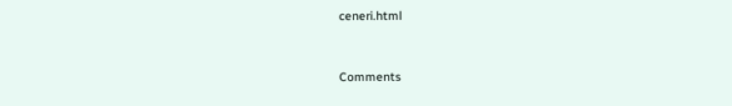ceneri.html


Comments